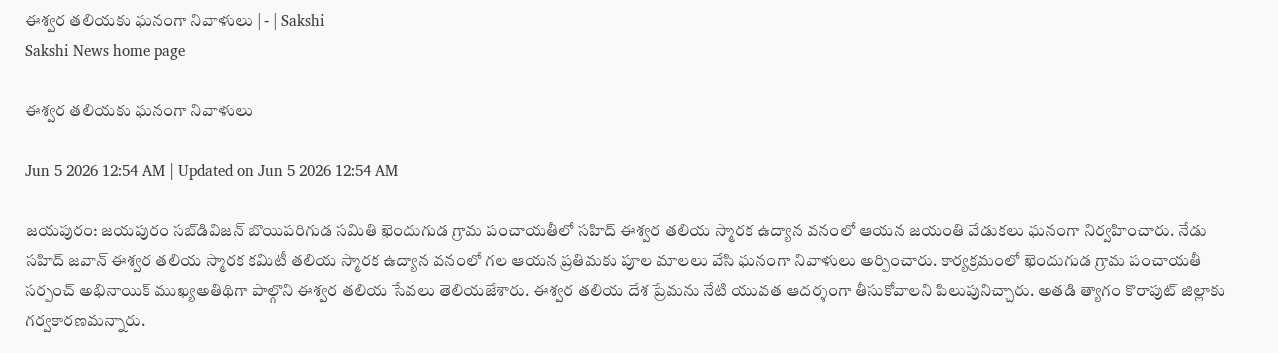ఈశ్వర తలియకు ఘనంగా నివాళులు | - | Sakshi
Sakshi News home page

ఈశ్వర తలియకు ఘనంగా నివాళులు

Jun 5 2026 12:54 AM | Updated on Jun 5 2026 12:54 AM

జయపురం: జయపురం సబ్‌డివిజన్‌ బొయిపరిగుడ సమితి ఖెందుగుడ గ్రామ పంచాయతీలో సహిద్‌ ఈశ్వర తలియ స్మారక ఉద్యాన వనంలో ఆయన జయంతి వేడుకలు ఘనంగా నిర్వహించారు. నేడు సహిద్‌ జవాన్‌ ఈశ్వర తలియ స్మారక కమిటీ తలియ స్మారక ఉద్యాన వనంలో గల ఆయన ప్రతిమకు పూల మాలలు వేసి ఘనంగా నివాళులు అర్పించారు. కార్యక్రమంలో ఖెందుగుడ గ్రామ పంచాయతీ సర్పంచ్‌ అభినాయిక్‌ ముఖ్యఅతిథిగా పాల్గొని ఈశ్వర తలియ సేవలు తెలియజేశారు. ఈశ్వర తలియ దేశ ప్రేమను నేటి యువత ఆదర్శంగా తీసుకోవాలని పిలుపునిచ్చారు. అతడి త్యాగం కొరాపుట్‌ జిల్లాకు గర్వకారణమన్నారు.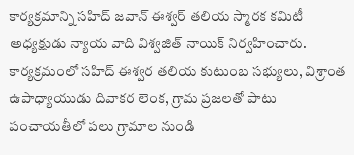కార్యక్రమాన్ని సహిద్‌ జవాన్‌ ఈశ్వర్‌ తలియ స్మారక కమిటీ అధ్యక్షుడు న్యాయ వాది విశ్వజిత్‌ నాయిక్‌ నిర్వహించారు. కార్యక్రమంలో సహిద్‌ ఈశ్వర తలియ కుటుంబ సభ్యులు, విశ్రాంత ఉపాధ్యాయుడు దివాకర లెంక, గ్రామ ప్రజలతో పాటు పంచాయతీలో పలు గ్రామాల నుండి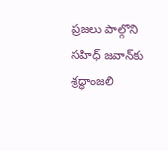ప్రజలు పాల్గొని సహిధ్‌ జవాన్‌కు శ్రద్ధాంజలి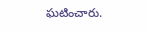ఘటించారు.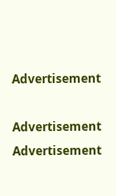Advertisement

Advertisement
Advertisement